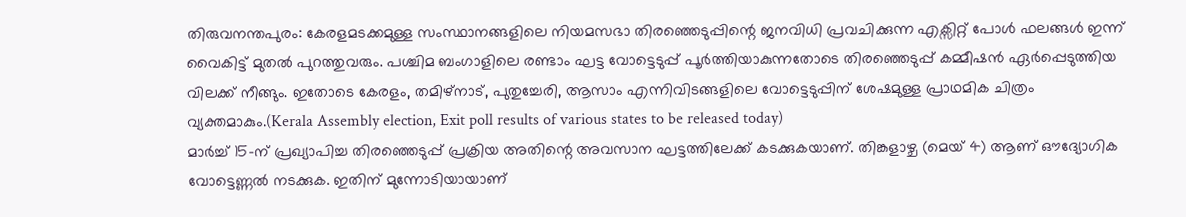തിരുവനന്തപുരം: കേരളമടക്കമുള്ള സംസ്ഥാനങ്ങളിലെ നിയമസഭാ തിരഞ്ഞെടുപ്പിന്റെ ജനവിധി പ്രവചിക്കുന്ന എക്സിറ്റ് പോൾ ഫലങ്ങൾ ഇന്ന് വൈകിട്ട് മുതൽ പുറത്തുവരും. പശ്ചിമ ബംഗാളിലെ രണ്ടാം ഘട്ട വോട്ടെടുപ്പ് പൂർത്തിയാകുന്നതോടെ തിരഞ്ഞെടുപ്പ് കമ്മീഷൻ ഏർപ്പെടുത്തിയ വിലക്ക് നീങ്ങും. ഇതോടെ കേരളം, തമിഴ്നാട്, പുതുച്ചേരി, ആസാം എന്നിവിടങ്ങളിലെ വോട്ടെടുപ്പിന് ശേഷമുള്ള പ്രാഥമിക ചിത്രം വ്യക്തമാകും.(Kerala Assembly election, Exit poll results of various states to be released today)
മാർച്ച് 15-ന് പ്രഖ്യാപിച്ച തിരഞ്ഞെടുപ്പ് പ്രക്രിയ അതിന്റെ അവസാന ഘട്ടത്തിലേക്ക് കടക്കുകയാണ്. തിങ്കളാഴ്ച (മെയ് 4) ആണ് ഔദ്യോഗിക വോട്ടെണ്ണൽ നടക്കുക. ഇതിന് മുന്നോടിയായാണ്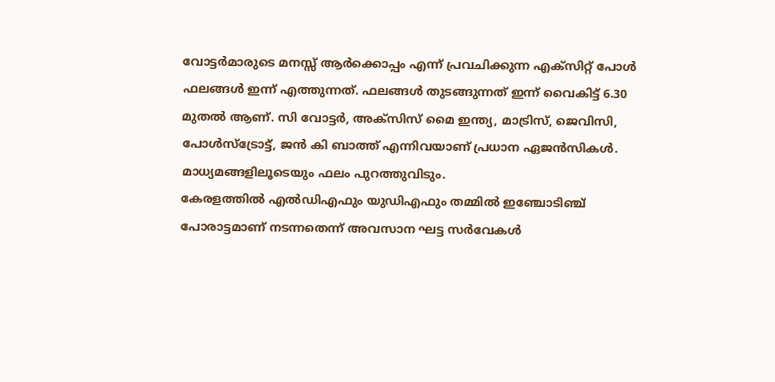വോട്ടർമാരുടെ മനസ്സ് ആർക്കൊപ്പം എന്ന് പ്രവചിക്കുന്ന എക്സിറ്റ് പോൾ ഫലങ്ങൾ ഇന്ന് എത്തുന്നത്. ഫലങ്ങൾ തുടങ്ങുന്നത് ഇന്ന് വൈകിട്ട് 6.30 മുതൽ ആണ്. സി വോട്ടർ, അക്സിസ് മൈ ഇന്ത്യ, മാട്രിസ്, ജെവിസി, പോൾസ്ട്രോട്ട്, ജൻ കി ബാത്ത് എന്നിവയാണ് പ്രധാന ഏജൻസികൾ. മാധ്യമങ്ങളിലൂടെയും ഫലം പുറത്തുവിടും.
കേരളത്തിൽ എൽഡിഎഫും യുഡിഎഫും തമ്മിൽ ഇഞ്ചോടിഞ്ച് പോരാട്ടമാണ് നടന്നതെന്ന് അവസാന ഘട്ട സർവേകൾ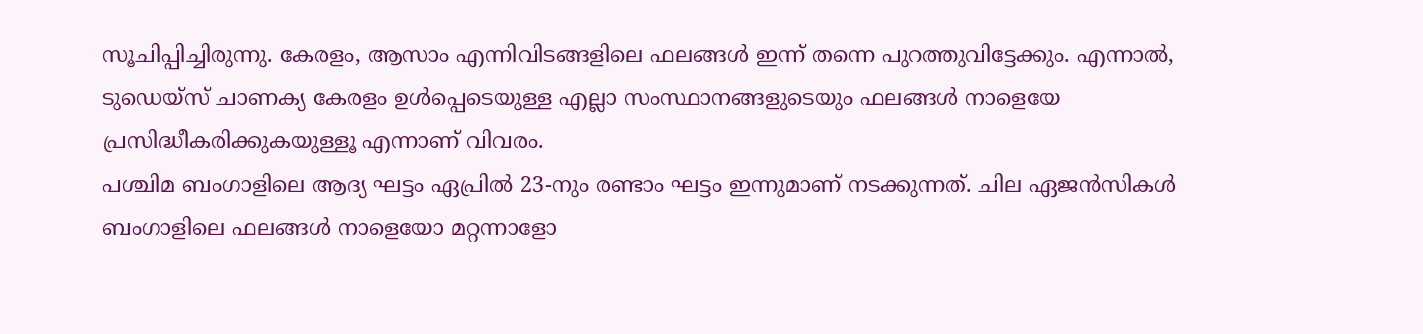സൂചിപ്പിച്ചിരുന്നു. കേരളം, ആസാം എന്നിവിടങ്ങളിലെ ഫലങ്ങൾ ഇന്ന് തന്നെ പുറത്തുവിട്ടേക്കും. എന്നാൽ, ടുഡെയ്സ് ചാണക്യ കേരളം ഉൾപ്പെടെയുള്ള എല്ലാ സംസ്ഥാനങ്ങളുടെയും ഫലങ്ങൾ നാളെയേ പ്രസിദ്ധീകരിക്കുകയുള്ളൂ എന്നാണ് വിവരം.
പശ്ചിമ ബംഗാളിലെ ആദ്യ ഘട്ടം ഏപ്രിൽ 23-നും രണ്ടാം ഘട്ടം ഇന്നുമാണ് നടക്കുന്നത്. ചില ഏജൻസികൾ ബംഗാളിലെ ഫലങ്ങൾ നാളെയോ മറ്റന്നാളോ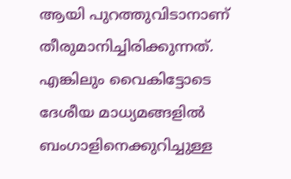ആയി പുറത്തുവിടാനാണ് തീരുമാനിച്ചിരിക്കുന്നത്. എങ്കിലും വൈകിട്ടോടെ ദേശീയ മാധ്യമങ്ങളിൽ ബംഗാളിനെക്കുറിച്ചുള്ള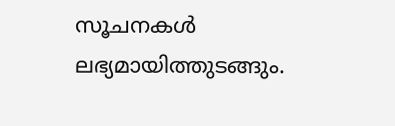സൂചനകൾ ലഭ്യമായിത്തുടങ്ങും.